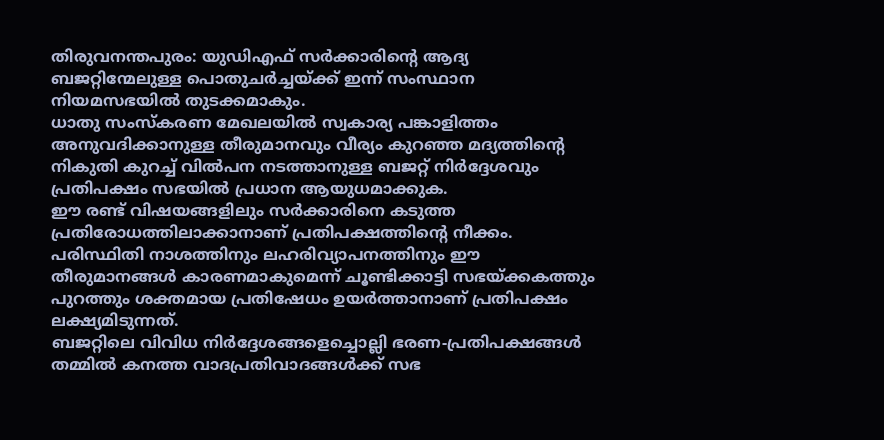തിരുവനന്തപുരം: യുഡിഎഫ് സർക്കാരിന്റെ ആദ്യ ബജറ്റിന്മേലുള്ള പൊതുചർച്ചയ്ക്ക് ഇന്ന് സംസ്ഥാന നിയമസഭയിൽ തുടക്കമാകും.
ധാതു സംസ്കരണ മേഖലയിൽ സ്വകാര്യ പങ്കാളിത്തം അനുവദിക്കാനുള്ള തീരുമാനവും വീര്യം കുറഞ്ഞ മദ്യത്തിന്റെ നികുതി കുറച്ച് വിൽപന നടത്താനുള്ള ബജറ്റ് നിർദ്ദേശവും പ്രതിപക്ഷം സഭയിൽ പ്രധാന ആയുധമാക്കുക.
ഈ രണ്ട് വിഷയങ്ങളിലും സർക്കാരിനെ കടുത്ത പ്രതിരോധത്തിലാക്കാനാണ് പ്രതിപക്ഷത്തിന്റെ നീക്കം.
പരിസ്ഥിതി നാശത്തിനും ലഹരിവ്യാപനത്തിനും ഈ തീരുമാനങ്ങൾ കാരണമാകുമെന്ന് ചൂണ്ടിക്കാട്ടി സഭയ്ക്കകത്തും പുറത്തും ശക്തമായ പ്രതിഷേധം ഉയർത്താനാണ് പ്രതിപക്ഷം ലക്ഷ്യമിടുന്നത്.
ബജറ്റിലെ വിവിധ നിർദ്ദേശങ്ങളെച്ചൊല്ലി ഭരണ-പ്രതിപക്ഷങ്ങൾ തമ്മിൽ കനത്ത വാദപ്രതിവാദങ്ങൾക്ക് സഭ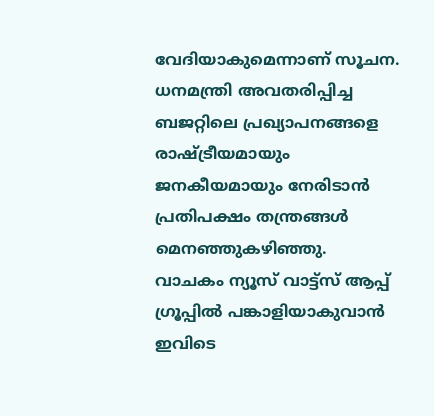വേദിയാകുമെന്നാണ് സൂചന. ധനമന്ത്രി അവതരിപ്പിച്ച ബജറ്റിലെ പ്രഖ്യാപനങ്ങളെ രാഷ്ട്രീയമായും ജനകീയമായും നേരിടാൻ പ്രതിപക്ഷം തന്ത്രങ്ങൾ മെനഞ്ഞുകഴിഞ്ഞു.
വാചകം ന്യൂസ് വാട്ട്സ് ആപ്പ് ഗ്രൂപ്പിൽ പങ്കാളിയാകുവാൻ
ഇവിടെ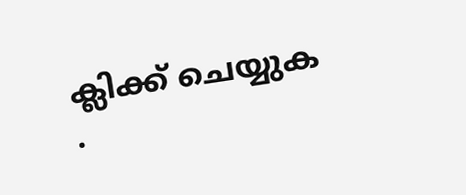ക്ലിക്ക് ചെയ്യുക
.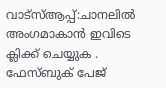വാട്സ്ആപ്പ്:ചാനലിൽ അംഗമാകാൻ ഇവിടെ ക്ലിക്ക് ചെയ്യുക .
ഫേസ്ബുക് പേജ്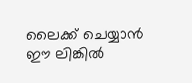ലൈക്ക് ചെയ്യാൻ ഈ ലിങ്കിൽ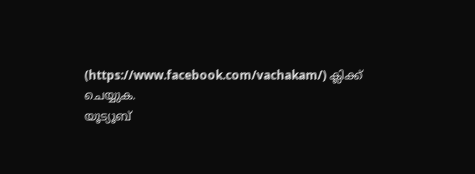(https://www.facebook.com/vachakam/) ക്ലിക്ക് ചെയ്യുക.
യൂട്യൂബ്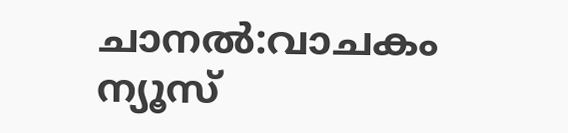ചാനൽ:വാചകം ന്യൂസ്